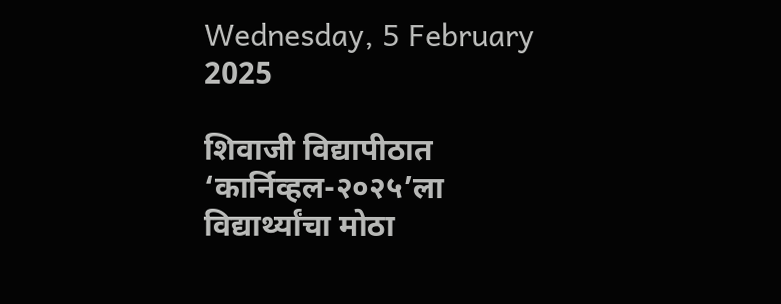Wednesday, 5 February 2025

शिवाजी विद्यापीठात ‘कार्निव्हल-२०२५’ला विद्यार्थ्यांचा मोठा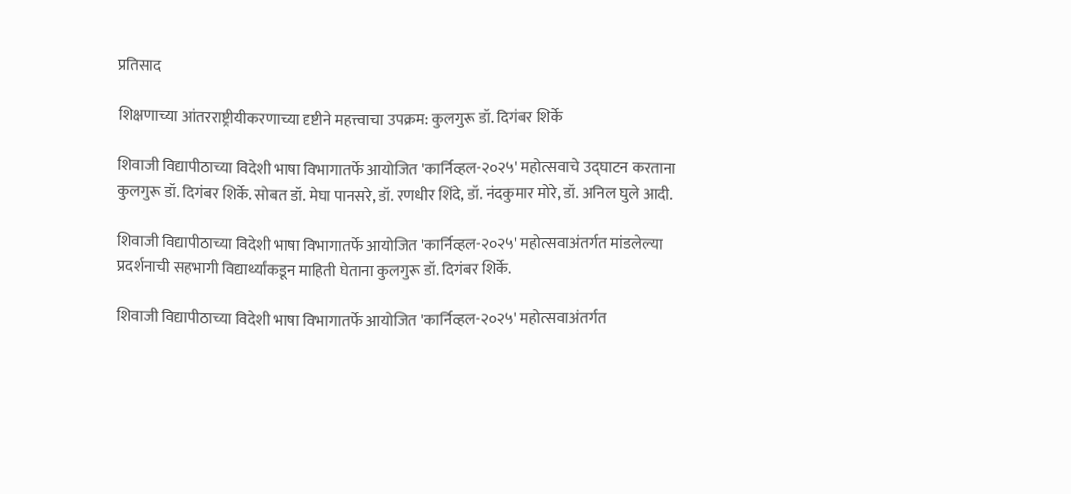प्रतिसाद

शिक्षणाच्या आंतरराष्ट्रीयीकरणाच्या दृष्टीने महत्त्वाचा उपक्रम: कुलगुरू डॉ. दिगंबर शिर्के

शिवाजी विद्यापीठाच्या विदेशी भाषा विभागातर्फे आयोजित 'कार्निव्हल-२०२५' महोत्सवाचे उद्घाटन करताना कुलगुरू डॉ. दिगंबर शिर्के. सोबत डॉ. मेघा पानसरे, डॉ. रणधीर शिंदे, डॉ. नंदकुमार मोरे, डॉ. अनिल घुले आदी.

शिवाजी विद्यापीठाच्या विदेशी भाषा विभागातर्फे आयोजित 'कार्निव्हल-२०२५' महोत्सवाअंतर्गत मांडलेल्या प्रदर्शनाची सहभागी विद्यार्थ्यांकडून माहिती घेताना कुलगुरू डॉ. दिगंबर शिर्के.

शिवाजी विद्यापीठाच्या विदेशी भाषा विभागातर्फे आयोजित 'कार्निव्हल-२०२५' महोत्सवाअंतर्गत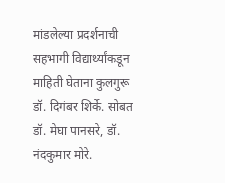मांडलेल्या प्रदर्शनाची सहभागी विद्यार्थ्यांकडून माहिती घेताना कुलगुरू डॉ. दिगंबर शिर्के. सोबत डॉ. मेघा पानसरे, डॉ. नंदकुमार मोरे.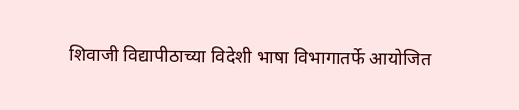शिवाजी विद्यापीठाच्या विदेशी भाषा विभागातर्फे आयोजित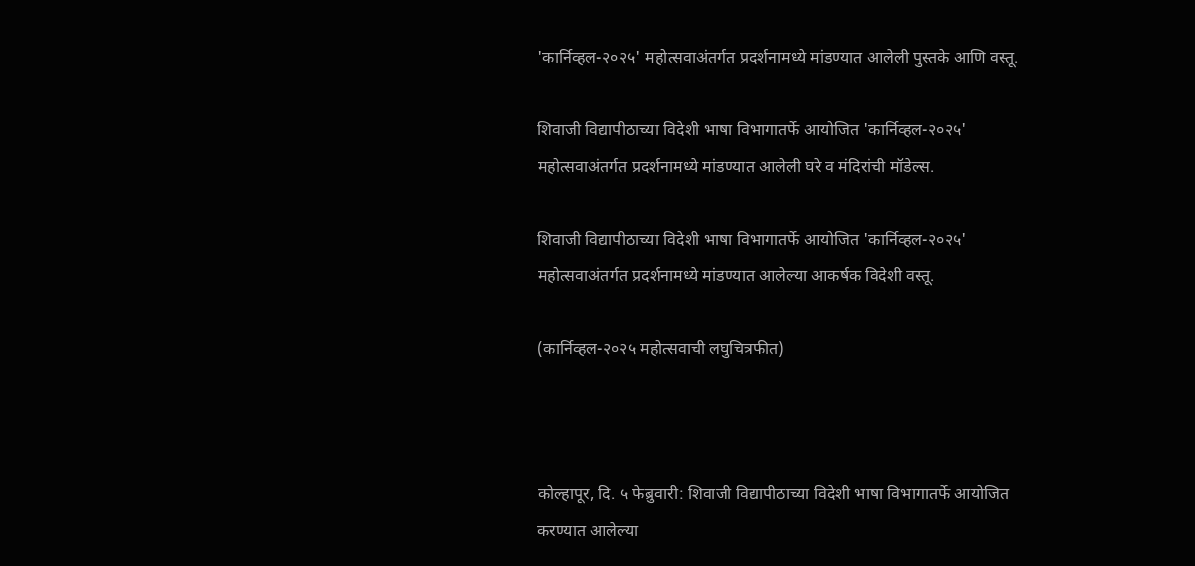'कार्निव्हल-२०२५' महोत्सवाअंतर्गत प्रदर्शनामध्ये मांडण्यात आलेली पुस्तके आणि वस्तू.

शिवाजी विद्यापीठाच्या विदेशी भाषा विभागातर्फे आयोजित 'कार्निव्हल-२०२५' महोत्सवाअंतर्गत प्रदर्शनामध्ये मांडण्यात आलेली घरे व मंदिरांची मॉडेल्स.

शिवाजी विद्यापीठाच्या विदेशी भाषा विभागातर्फे आयोजित 'कार्निव्हल-२०२५' महोत्सवाअंतर्गत प्रदर्शनामध्ये मांडण्यात आलेल्या आकर्षक विदेशी वस्तू.

(कार्निव्हल-२०२५ महोत्सवाची लघुचित्रफीत)



कोल्हापूर, दि. ५ फेब्रुवारी: शिवाजी विद्यापीठाच्या विदेशी भाषा विभागातर्फे आयोजित करण्यात आलेल्या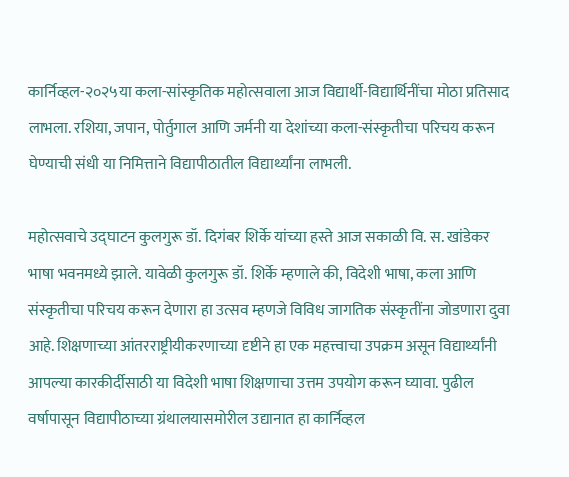कार्निव्हल-२०२५या कला-सांस्कृतिक महोत्सवाला आज विद्यार्थी-विद्यार्थिनींचा मोठा प्रतिसाद लाभला. रशिया, जपान, पोर्तुगाल आणि जर्मनी या देशांच्या कला-संस्कृतीचा परिचय करून घेण्याची संधी या निमित्ताने विद्यापीठातील विद्यार्थ्यांना लाभली.

महोत्सवाचे उद्घाटन कुलगुरू डॉ. दिगंबर शिर्के यांच्या हस्ते आज सकाळी वि. स. खांडेकर भाषा भवनमध्ये झाले. यावेळी कुलगुरू डॉ. शिर्के म्हणाले की, विदेशी भाषा, कला आणि संस्कृतीचा परिचय करून देणारा हा उत्सव म्हणजे विविध जागतिक संस्कृतींना जोडणारा दुवा आहे. शिक्षणाच्या आंतरराष्ट्रीयीकरणाच्या दृष्टीने हा एक महत्त्वाचा उपक्रम असून विद्यार्थ्यांनी आपल्या कारकीर्दीसाठी या विदेशी भाषा शिक्षणाचा उत्तम उपयोग करून घ्यावा. पुढील वर्षापासून विद्यापीठाच्या ग्रंथालयासमोरील उद्यानात हा कार्निव्हल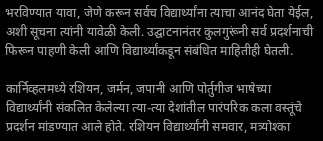भरविण्यात यावा, जेणे करून सर्वच विद्यार्थ्यांना त्याचा आनंद घेता येईल, अशी सूचना त्यांनी यावेळी केली. उद्घाटनानंतर कुलगुरूंनी सर्व प्रदर्शनाची फिरून पाहणी केली आणि विद्यार्थ्यांकडून संबंधित माहितीही घेतली.

कार्निव्हलमध्ये रशियन, जर्मन, जपानी आणि पोर्तुगीज भाषेच्या विद्यार्थ्यांनी संकलित केलेल्या त्या-त्या देशांतील पारंपरिक कला वस्तूंचे प्रदर्शन मांडण्यात आले होते. रशियन विद्यार्थ्यांनी समवार, मत्र्योश्का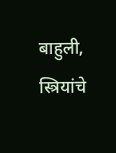बाहुली, स्त्रियांचे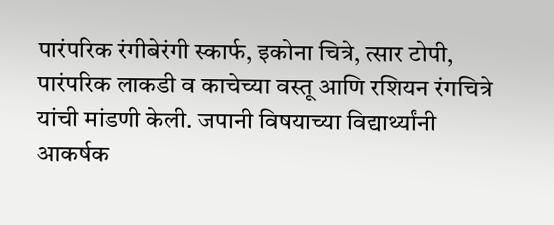पारंपरिक रंगीबेरंगी स्कार्फ, इकोना चित्रे, त्सार टोपी, पारंपरिक लाकडी व काचेच्या वस्तू आणि रशियन रंगचित्रे यांची मांडणी केली. जपानी विषयाच्या विद्यार्थ्यांनी आकर्षक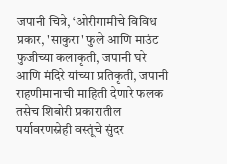जपानी चित्रे, ‘ओरीगामीचे विविध प्रकार, 'साकुरा' फुले आणि माउंट फुजीच्या कलाकृती, जपानी घरे आणि मंदिरे यांच्या प्रतिकृती, जपानी राहणीमानाची माहिती देणारे फलक तसेच शिबोरी प्रकारातील पर्यावरणस्नेही वस्तूंचे सुंदर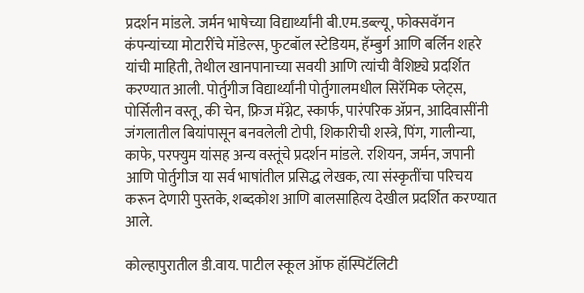प्रदर्शन मांडले. जर्मन भाषेच्या विद्यार्थ्यांनी बी.एम.डब्ल्यू, फोक्सवॅगन कंपन्यांच्या मोटारींचे मॉडेल्स, फुटबॉल स्टेडियम, हॅम्बुर्ग आणि बर्लिन शहरे यांची माहिती, तेथील खानपानाच्या सवयी आणि त्यांची वैशिष्ट्ये प्रदर्शित करण्यात आली. पोर्तुगीज विद्यार्थ्यांनी पोर्तुगालमधील सिरॅमिक प्लेट्स, पोर्सिलीन वस्तू, की चेन, फ्रिज मॅग्नेट, स्कार्फ, पारंपरिक ॲप्रन, आदिवासींनी जंगलातील बियांपासून बनवलेली टोपी, शिकारीची शस्त्रे, पिंग, गालीन्या, काफे, परफ्युम यांसह अन्य वस्तूंचे प्रदर्शन मांडले. रशियन, जर्मन, जपानी आणि पोर्तुगीज या सर्व भाषांतील प्रसिद्ध लेखक, त्या संस्कृतींचा परिचय करून देणारी पुस्तके, शब्दकोश आणि बालसाहित्य देखील प्रदर्शित करण्यात आले.

कोल्हापुरातील डी.वाय. पाटील स्कूल ऑफ हॉस्पिटॅलिटी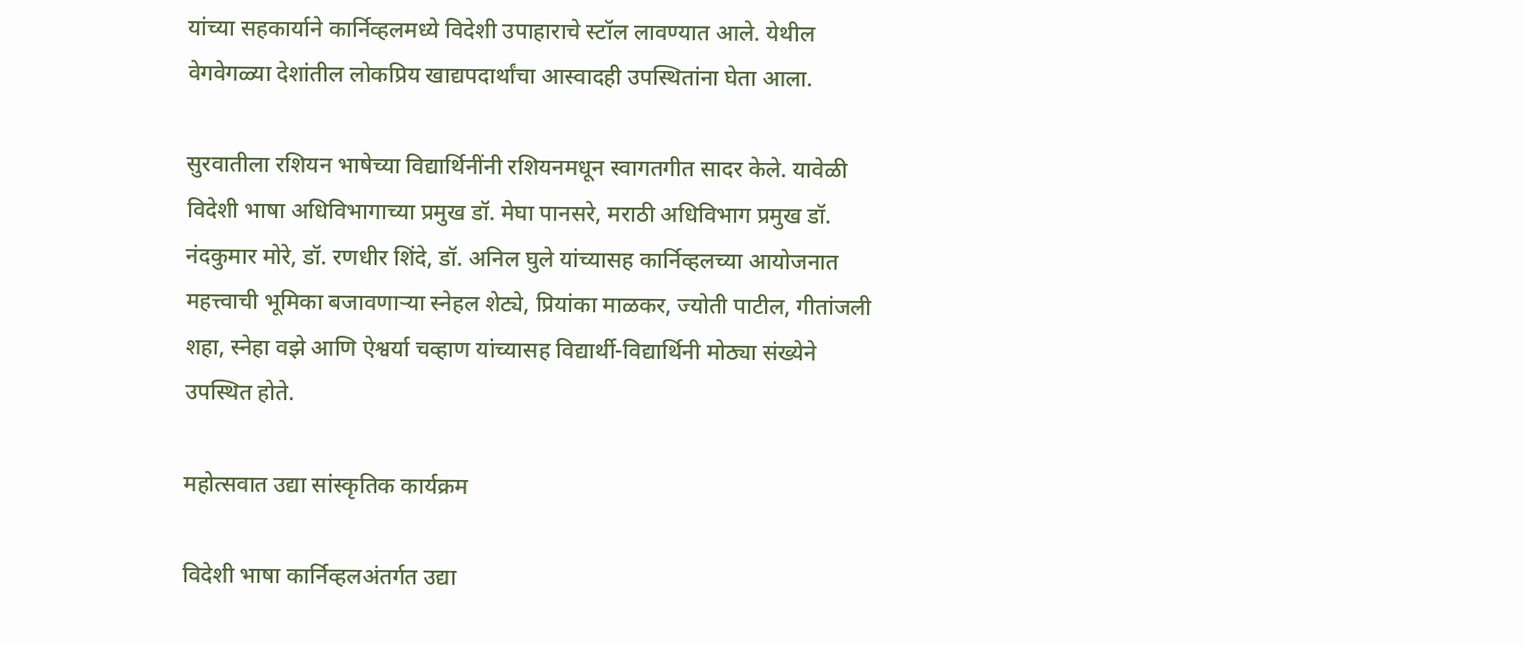यांच्या सहकार्याने कार्निव्हलमध्ये विदेशी उपाहाराचे स्टॉल लावण्यात आले. येथील वेगवेगळ्या देशांतील लोकप्रिय खाद्यपदार्थांचा आस्वादही उपस्थितांना घेता आला.

सुरवातीला रशियन भाषेच्या विद्यार्थिनींनी रशियनमधून स्वागतगीत सादर केले. यावेळी विदेशी भाषा अधिविभागाच्या प्रमुख डॉ. मेघा पानसरे, मराठी अधिविभाग प्रमुख डॉ. नंदकुमार मोरे, डॉ. रणधीर शिंदे, डॉ. अनिल घुले यांच्यासह कार्निव्हलच्या आयोजनात महत्त्वाची भूमिका बजावणाऱ्या स्नेहल शेट्ये, प्रियांका माळकर, ज्योती पाटील, गीतांजली शहा, स्नेहा वझे आणि ऐश्वर्या चव्हाण यांच्यासह विद्यार्थी-विद्यार्थिनी मोठ्या संख्येने उपस्थित होते.

महोत्सवात उद्या सांस्कृतिक कार्यक्रम

विदेशी भाषा कार्निव्हलअंतर्गत उद्या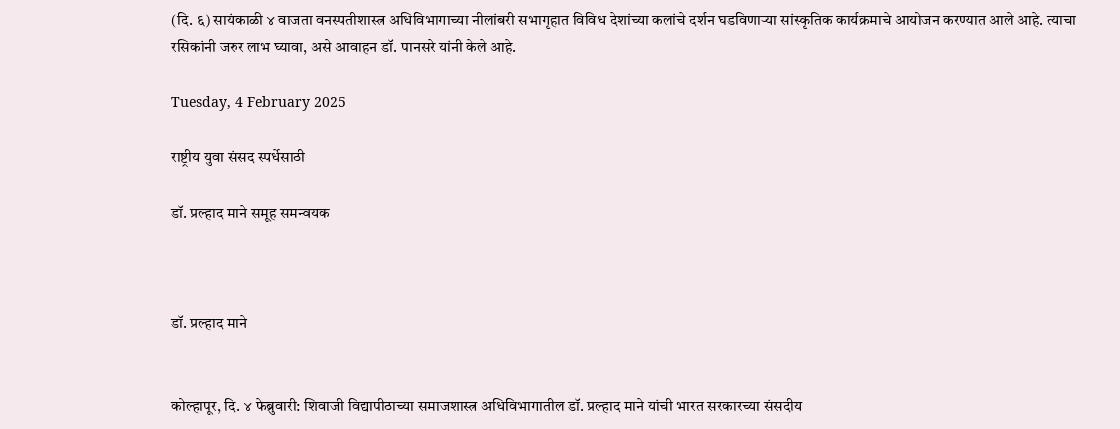(दि. ६) सायंकाळी ४ वाजता वनस्पतीशास्त्र अधिविभागाच्या नीलांबरी सभागृहात विविध देशांच्या कलांचे दर्शन घडविणाऱ्या सांस्कृतिक कार्यक्रमाचे आयोजन करण्यात आले आहे. त्याचा रसिकांनी जरुर लाभ घ्यावा, असे आवाहन डॉ. पानसरे यांनी केले आहे.

Tuesday, 4 February 2025

राष्ट्रीय युवा संसद स्पर्धेसाठी

डॉ. प्रल्हाद माने समूह समन्वयक



डॉ. प्रल्हाद माने


कोल्हापूर, दि. ४ फेब्रुवारी: शिवाजी विद्यापीठाच्या समाजशास्त्र अधिविभागातील डॉ. प्रल्हाद माने यांची भारत सरकारच्या संसदीय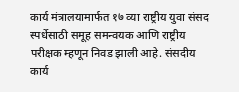कार्य मंत्रालयामार्फत १७ व्या राष्ट्रीय युवा संसद स्पर्धेसाठी समूह समन्वयक आणि राष्ट्रीय परीक्षक म्हणून निवड झाली आहे. संसदीय कार्य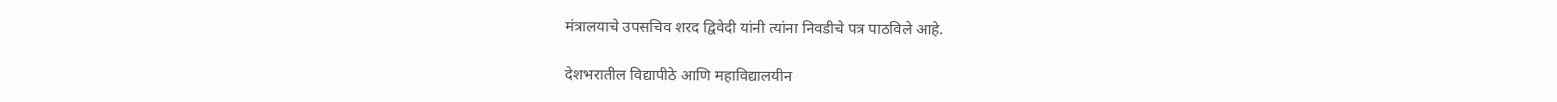मंत्रालयाचे उपसचिव शरद द्विवेदी यांनी त्यांना निवडीचे पत्र पाठविले आहे.

देशभरातील विद्यापीठे आणि महाविद्यालयीन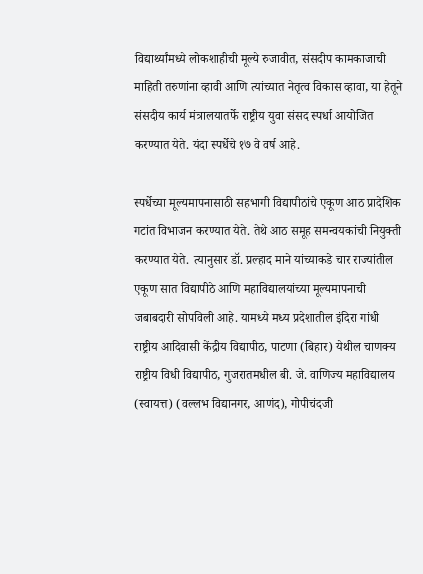विद्यार्थ्यांमध्ये लोकशाहीची मूल्ये रुजावीत, संसदीप कामकाजाची माहिती तरुणांना व्हावी आणि त्यांच्यात नेतृत्व विकास व्हावा, या हेतूने संसदीय कार्य मंत्रालयातर्फे राष्ट्रीय युवा संसद स्पर्धा आयोजित करण्यात येते. यंदा स्पर्धेचे १७ वे वर्ष आहे.

स्पर्धेच्या मूल्यमापनासाठी सहभागी विद्यापीठांचे एकूण आठ प्रादेशिक गटांत विभाजन करण्यात येते. तेथे आठ समूह समन्वयकांची नियुक्ती करण्यात येते. त्यानुसार डॉ. प्रल्हाद माने यांच्याकडे चार राज्यांतील एकूण सात विद्यापीठे आणि महाविद्यालयांच्या मूल्यमापनाची जबाबदारी सोपविली आहे. यामध्ये मध्य प्रदेशातील इंदिरा गांधी राष्ट्रीय आदिवासी केंद्रीय विद्यापीठ, पाटणा (बिहार) येथील चाणक्य राष्ट्रीय विधी विद्यापीठ, गुजरातमधील बी. जे. वाणिज्य महाविद्यालय (स्वायत्त) (वल्लभ विद्यानगर, आणंद), गोपीचंदजी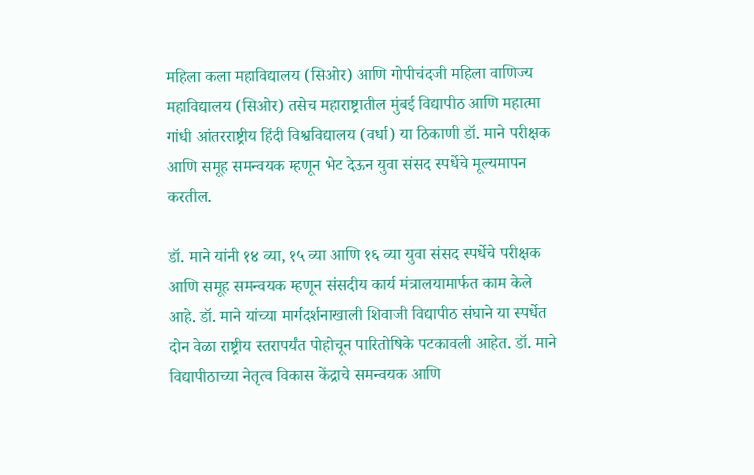महिला कला महाविद्यालय (सिओर) आणि गोपीचंदजी महिला वाणिज्य महाविद्यालय (सिओर) तसेच महाराष्ट्रातील मुंबई विद्यापीठ आणि महात्मा गांधी आंतरराष्ट्रीय हिंदी विश्वविद्यालय (वर्धा) या ठिकाणी डॉ. माने परीक्षक आणि समूह समन्वयक म्हणून भेट देऊन युवा संसद स्पर्धेचे मूल्यमापन करतील.

डॉ. माने यांनी १४ व्या, १५ व्या आणि १६ व्या युवा संसद स्पर्धेचे परीक्षक आणि समूह समन्वयक म्हणून संसदीय कार्य मंत्रालयामार्फत काम केले आहे. डॉ. माने यांच्या मार्गदर्शनाखाली शिवाजी विद्यापीठ संघाने या स्पर्धेत दोन वेळा राष्ट्रीय स्तरापर्यंत पोहोचून पारितोषिके पटकावली आहेत. डॉ. माने विद्यापीठाच्या नेतृत्व विकास केंद्राचे समन्वयक आणि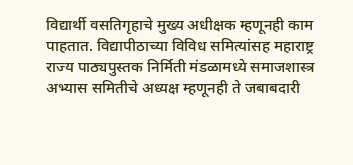विद्यार्थी वसतिगृहाचे मुख्य अधीक्षक म्हणूनही काम पाहतात. विद्यापीठाच्या विविध समित्यांसह महाराष्ट्र राज्य पाठ्यपुस्तक निर्मिती मंडळामध्ये समाजशास्त्र अभ्यास समितीचे अध्यक्ष म्हणूनही ते जबाबदारी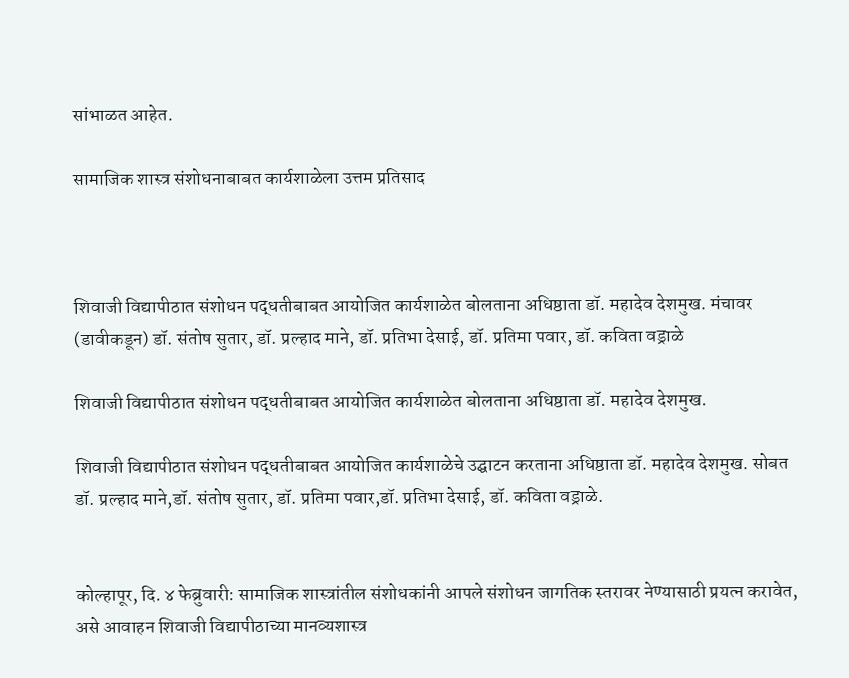सांभाळत आहेत.

सामाजिक शास्त्र संशोधनाबाबत कार्यशाळेला उत्तम प्रतिसाद



शिवाजी विद्यापीठात संशोधन पद्धतीबाबत आयोजित कार्यशाळेत बोलताना अधिष्ठाता डॉ. महादेव देशमुख. मंचावर (डावीकडून) डॉ. संतोष सुतार, डॉ. प्रल्हाद माने, डॉ. प्रतिभा देसाई, डॉ. प्रतिमा पवार, डॉ. कविता वड्राळे

शिवाजी विद्यापीठात संशोधन पद्धतीबाबत आयोजित कार्यशाळेत बोलताना अधिष्ठाता डॉ. महादेव देशमुख.

शिवाजी विद्यापीठात संशोधन पद्धतीबाबत आयोजित कार्यशाळेचे उद्घाटन करताना अधिष्ठाता डॉ. महादेव देशमुख. सोबत डॉ. प्रल्हाद माने,डॉ. संतोष सुतार, डॉ. प्रतिमा पवार,डॉ. प्रतिभा देसाई, डॉ. कविता वड्राळे.


कोल्हापूर, दि. ४ फेब्रुवारी: सामाजिक शास्त्रांतील संशोधकांनी आपले संशोधन जागतिक स्तरावर नेण्यासाठी प्रयत्न करावेत, असे आवाहन शिवाजी विद्यापीठाच्या मानव्यशास्त्र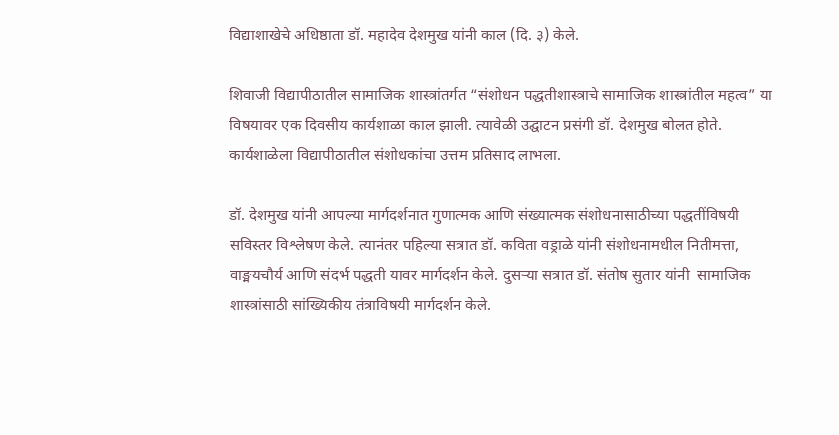विद्याशाखेचे अधिष्ठाता डॉ. महादेव देशमुख यांनी काल (दि. ३) केले.

शिवाजी विद्यापीठातील सामाजिक शास्त्रांतर्गत “संशोधन पद्धतीशास्त्राचे सामाजिक शास्त्रांतील महत्व” या विषयावर एक दिवसीय कार्यशाळा काल झाली. त्यावेळी उद्घाटन प्रसंगी डॉ. देशमुख बोलत होते. कार्यशाळेला विद्यापीठातील संशोधकांचा उत्तम प्रतिसाद लाभला.

डॉ. देशमुख यांनी आपल्या मार्गदर्शनात गुणात्मक आणि संख्यात्मक संशोधनासाठीच्या पद्धतींविषयी सविस्तर विश्लेषण केले. त्यानंतर पहिल्या सत्रात डॉ. कविता वड्राळे यांनी संशोधनामधील नितीमत्ता, वाङ्मयचौर्य आणि संदर्भ पद्धती यावर मार्गदर्शन केले. दुसऱ्या सत्रात डॉ. संतोष सुतार यांनी  सामाजिक शास्त्रांसाठी सांख्यिकीय तंत्राविषयी मार्गदर्शन केले.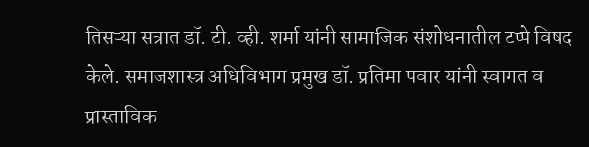तिसऱ्या सत्रात डॉ. टी. व्ही. शर्मा यांनी सामाजिक संशोधनातील टप्पे विषद केले. समाजशास्त्र अधिविभाग प्रमुख डॉ. प्रतिमा पवार यांनी स्वागत व प्रास्ताविक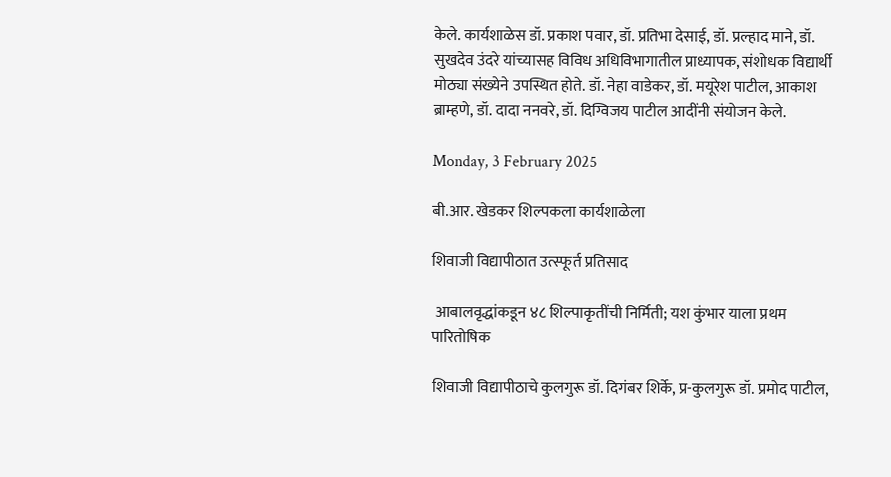केले. कार्यशाळेस डॉ. प्रकाश पवार, डॉ. प्रतिभा देसाई, डॉ. प्रल्हाद माने, डॉ. सुखदेव उंदरे यांच्यासह विविध अधिविभागातील प्राध्यापक, संशोधक विद्यार्थी मोठ्या संख्येने उपस्थित होते. डॉ. नेहा वाडेकर, डॉ. मयूरेश पाटील, आकाश ब्राम्हणे, डॉ. दादा ननवरे, डॉ. दिग्विजय पाटील आदींनी संयोजन केले.

Monday, 3 February 2025

बी.आर. खेडकर शिल्पकला कार्यशाळेला

शिवाजी विद्यापीठात उत्स्फूर्त प्रतिसाद

 आबालवृद्धांकडून ४८ शिल्पाकृतींची निर्मिती; यश कुंभार याला प्रथम पारितोषिक

शिवाजी विद्यापीठाचे कुलगुरू डॉ. दिगंबर शिर्के, प्र-कुलगुरू डॉ. प्रमोद पाटील,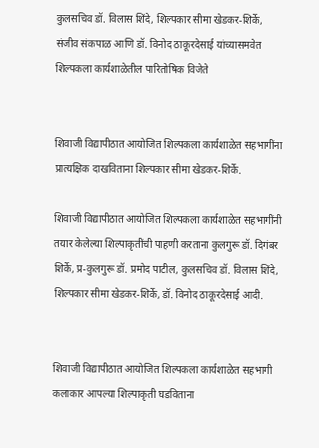कुलसचिव डॉ. विलास शिंदे, शिल्पकार सीमा खेडकर-शिर्के, संजीव संकपाळ आणि डॉ. विनोद ठाकूरदेसाई यांच्यासमवेत शिल्पकला कार्यशाळेतील पारितोषिक विजेते


शिवाजी विद्यापीठात आयोजित शिल्पकला कार्यशाळेत सहभागींना प्रात्यक्षिक दाखविताना शिल्पकार सीमा खेडकर-शिर्के.

शिवाजी विद्यापीठात आयोजित शिल्पकला कार्यशाळेत सहभागींनी तयार केलेल्या शिल्पाकृतींची पाहणी करताना कुलगुरू डॉ. दिगंबर शिर्के, प्र-कुलगुरू डॉ. प्रमोद पाटील, कुलसचिव डॉ. विलास शिंदे, शिल्पकार सीमा खेडकर-शिर्के, डॉ. विनोद ठाकूरदेसाई आदी.


शिवाजी विद्यापीठात आयोजित शिल्पकला कार्यशाळेत सहभागी कलाकार आपल्या शिल्पाकृती घडविताना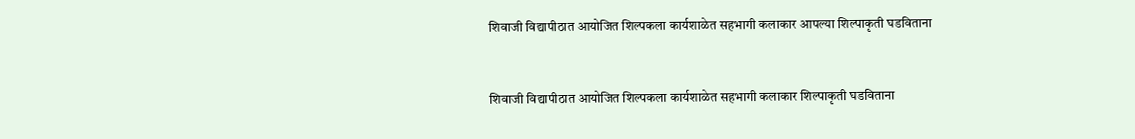शिवाजी विद्यापीठात आयोजित शिल्पकला कार्यशाळेत सहभागी कलाकार आपल्या शिल्पाकृती घडविताना


शिवाजी विद्यापीठात आयोजित शिल्पकला कार्यशाळेत सहभागी कलाकार शिल्पाकृती घडविताना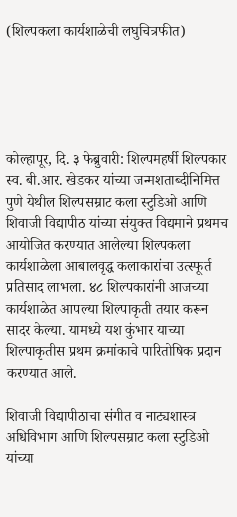(शिल्पकला कार्यशाळेची लघुचित्रफीत)





कोल्हापूर, दि. ३ फेब्रुवारी: शिल्पमहर्षी शिल्पकार स्व. बी.आर. खेडकर यांच्या जन्मशताब्दीनिमित्त पुणे येथील शिल्पसम्राट कला स्टुडिओ आणि शिवाजी विद्यापीठ यांच्या संयुक्त विद्यमाने प्रथमच आयोजित करण्यात आलेल्या शिल्पकला कार्यशाळेला आबालवृद्ध कलाकारांचा उत्स्फूर्त प्रतिसाद लाभला. ४८ शिल्पकारांनी आजच्या कार्यशाळेत आपल्या शिल्पाकृती तयार करून सादर केल्या. यामध्ये यश कुंभार याच्या शिल्पाकृतीस प्रथम क्रमांकाचे पारितोषिक प्रदान करण्यात आले.

शिवाजी विद्यापीठाचा संगीत व नाट्यशास्त्र अधिविभाग आणि शिल्पसम्राट कला स्टुडिओ यांच्या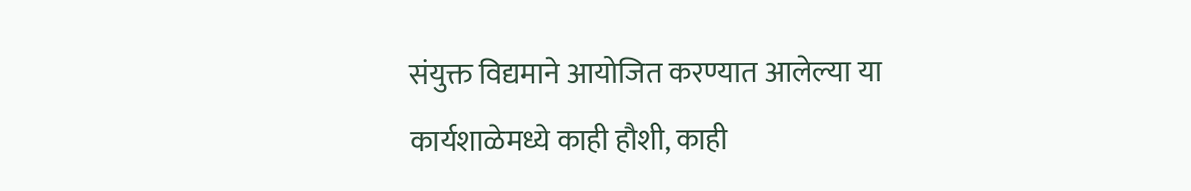संयुक्त विद्यमाने आयोजित करण्यात आलेल्या या कार्यशाळेमध्ये काही हौशी, काही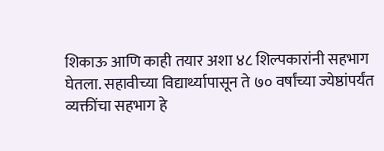शिकाऊ आणि काही तयार अशा ४८ शिल्पकारांनी सहभाग घेतला. सहावीच्या विद्यार्थ्यापासून ते ७० वर्षांच्या ज्येष्ठांपर्यंत व्यक्तींचा सहभाग हे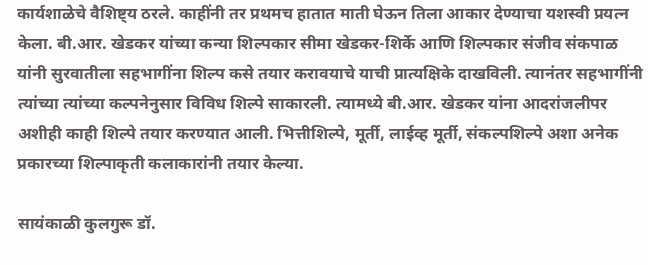कार्यशाळेचे वैशिष्ट्य ठरले. काहींनी तर प्रथमच हातात माती घेऊन तिला आकार देण्याचा यशस्वी प्रयत्न केला. बी.आर. खेडकर यांच्या कन्या शिल्पकार सीमा खेडकर-शिर्के आणि शिल्पकार संजीव संकपाळ यांनी सुरवातीला सहभागींना शिल्प कसे तयार करावयाचे याची प्रात्यक्षिके दाखविली. त्यानंतर सहभागींनी त्यांच्या त्यांच्या कल्पनेनुसार विविध शिल्पे साकारली. त्यामध्ये बी.आर. खेडकर यांना आदरांजलीपर अशीही काही शिल्पे तयार करण्यात आली. भित्तीशिल्पे, मूर्ती, लाईव्ह मूर्ती, संकल्पशिल्पे अशा अनेक प्रकारच्या शिल्पाकृती कलाकारांनी तयार केल्या.

सायंकाळी कुलगुरू डॉ.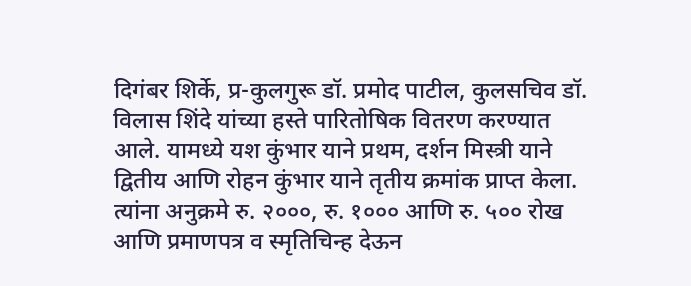दिगंबर शिर्के, प्र-कुलगुरू डॉ. प्रमोद पाटील, कुलसचिव डॉ. विलास शिंदे यांच्या हस्ते पारितोषिक वितरण करण्यात आले. यामध्ये यश कुंभार याने प्रथम, दर्शन मिस्त्री याने द्वितीय आणि रोहन कुंभार याने तृतीय क्रमांक प्राप्त केला. त्यांना अनुक्रमे रु. २०००, रु. १००० आणि रु. ५०० रोख आणि प्रमाणपत्र व स्मृतिचिन्ह देऊन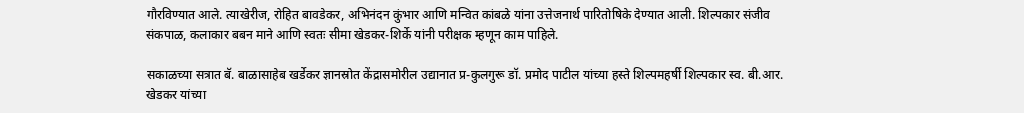गौरविण्यात आले. त्याखेरीज, रोहित बावडेकर, अभिनंदन कुंभार आणि मन्वित कांबळे यांना उत्तेजनार्थ पारितोषिके देण्यात आली. शिल्पकार संजीव संकपाळ, कलाकार बबन माने आणि स्वतः सीमा खेडकर-शिर्के यांनी परीक्षक म्हणून काम पाहिले.

सकाळच्या सत्रात बॅ. बाळासाहेब खर्डेकर ज्ञानस्रोत केंद्रासमोरील उद्यानात प्र-कुलगुरू डॉ. प्रमोद पाटील यांच्या हस्ते शिल्पमहर्षी शिल्पकार स्व. बी.आर. खेडकर यांच्या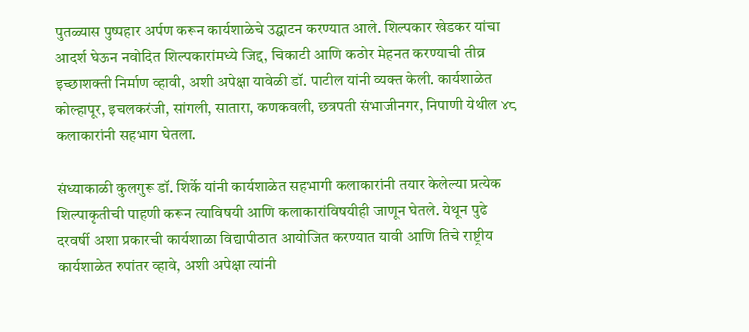पुतळ्यास पुष्पहार अर्पण करून कार्यशाळेचे उद्घाटन करण्यात आले. शिल्पकार खेडकर यांचा आदर्श घेऊन नवोदित शिल्पकारांमध्ये जिद्द, चिकाटी आणि कठोर मेहनत करण्याची तीव्र इच्छाशक्ती निर्माण व्हावी, अशी अपेक्षा यावेळी डॉ. पाटील यांनी व्यक्त केली. कार्यशाळेत कोल्हापूर, इचलकरंजी, सांगली, सातारा, कणकवली, छत्रपती संभाजीनगर, निपाणी येथील ४८ कलाकारांनी सहभाग घेतला.

संध्याकाळी कुलगुरू डॉ. शिर्के यांनी कार्यशाळेत सहभागी कलाकारांनी तयार केलेल्या प्रत्येक शिल्पाकृतीची पाहणी करून त्याविषयी आणि कलाकारांविषयीही जाणून घेतले. येथून पुढे दरवर्षी अशा प्रकारची कार्यशाळा विद्यापीठात आयोजित करण्यात यावी आणि तिचे राष्ट्रीय कार्यशाळेत रुपांतर व्हावे, अशी अपेक्षा त्यांनी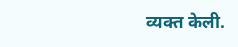व्यक्त केली.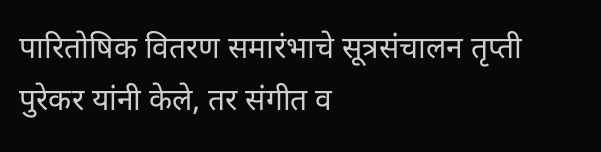पारितोषिक वितरण समारंभाचे सूत्रसंचालन तृप्ती पुरेकर यांनी केले, तर संगीत व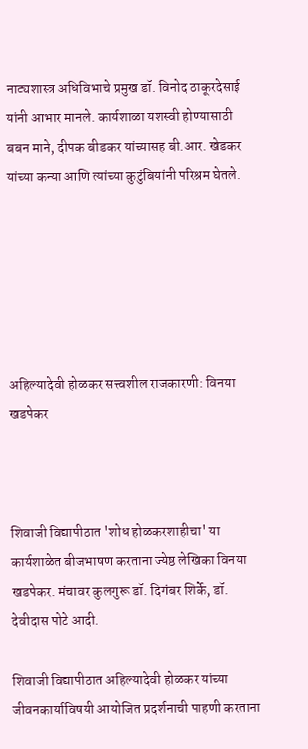नाट्यशास्त्र अधिविभाचे प्रमुख डॉ. विनोद ठाकूरदेसाई यांनी आभार मानले. कार्यशाळा यशस्वी होण्यासाठी बबन माने, दीपक बीडकर यांच्यासह बी.आर. खेडकर यांच्या कन्या आणि त्यांच्या कुटुंबियांनी परिश्रम घेतले.






अहिल्यादेवी होळकर सत्त्वशील राजकारणी: विनया खडपेकर



शिवाजी विद्यापीठात 'शोध होळकरशाहीचा' या कार्यशाळेत बीजभाषण करताना ज्येष्ठ लेखिका विनया खडपेकर. मंचावर कुलगुरू डॉ. दिगंबर शिर्के, डॉ. देवीदास पोटे आदी.

शिवाजी विद्यापीठात अहिल्यादेवी होळकर यांच्या जीवनकार्याविषयी आयोजित प्रदर्शनाची पाहणी करताना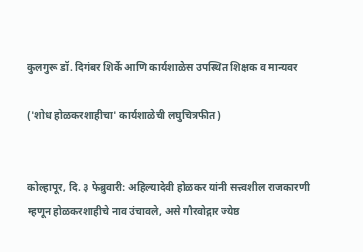कुलगुरू डॉ. दिगंबर शिर्के आणि कार्यशाळेस उपस्थित शिक्षक व मान्यवर

('शोध होळकरशाहीचा' कार्यशाळेची लघुचित्रफीत)


कोल्हापूर, दि. ३ फेब्रुवारी: अहिल्यादेवी होळकर यांनी सत्त्वशील राजकारणी म्हणून होळकरशाहीचे नाव उंचावले, असे गौरवोद्गार ज्येष्ठ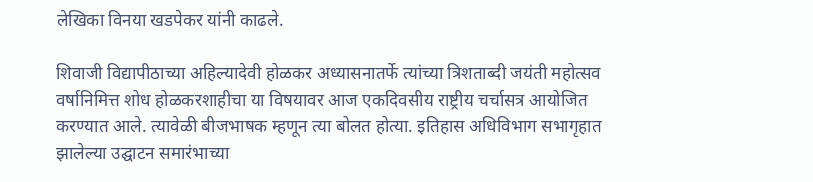लेखिका विनया खडपेकर यांनी काढले.

शिवाजी विद्यापीठाच्या अहिल्यादेवी होळकर अध्यासनातर्फे त्यांच्या त्रिशताब्दी जयंती महोत्सव वर्षानिमित्त शोध होळकरशाहीचा या विषयावर आज एकदिवसीय राष्ट्रीय चर्चासत्र आयोजित करण्यात आले. त्यावेळी बीजभाषक म्हणून त्या बोलत होत्या. इतिहास अधिविभाग सभागृहात झालेल्या उद्घाटन समारंभाच्या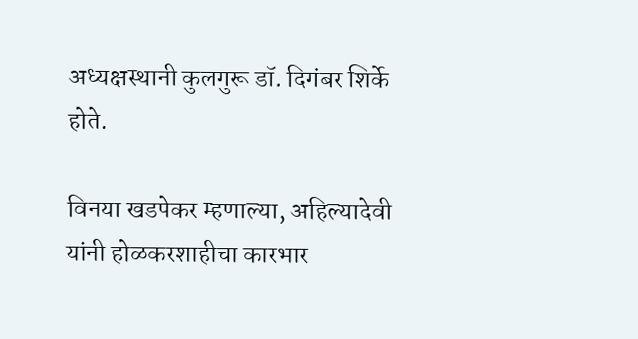अध्यक्षस्थानी कुलगुरू डॉ. दिगंबर शिर्के होते.

विनया खडपेकर म्हणाल्या, अहिल्यादेवी यांनी होळकरशाहीचा कारभार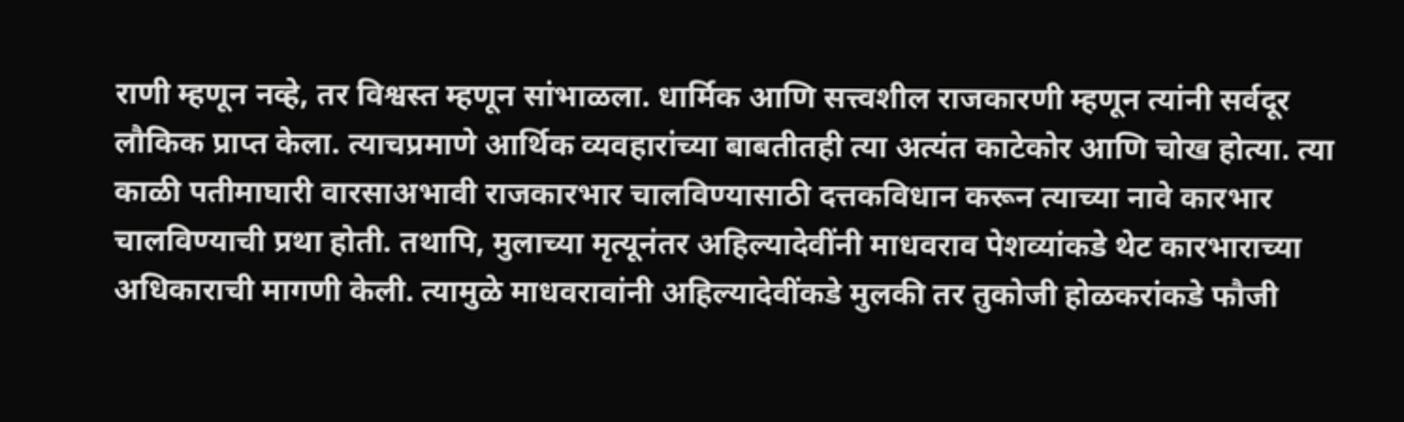राणी म्हणून नव्हे, तर विश्वस्त म्हणून सांभाळला. धार्मिक आणि सत्त्वशील राजकारणी म्हणून त्यांनी सर्वदूर लौकिक प्राप्त केला. त्याचप्रमाणे आर्थिक व्यवहारांच्या बाबतीतही त्या अत्यंत काटेकोर आणि चोख होत्या. त्या काळी पतीमाघारी वारसाअभावी राजकारभार चालविण्यासाठी दत्तकविधान करून त्याच्या नावे कारभार चालविण्याची प्रथा होती. तथापि, मुलाच्या मृत्यूनंतर अहिल्यादेवींनी माधवराव पेशव्यांकडे थेट कारभाराच्या अधिकाराची मागणी केली. त्यामुळे माधवरावांनी अहिल्यादेवींकडे मुलकी तर तुकोजी होळकरांकडे फौजी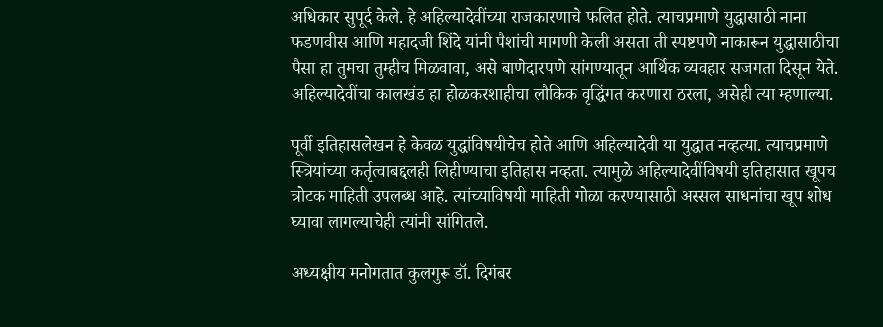अधिकार सुपूर्द केले. हे अहिल्यादेवींच्या राजकारणाचे फलित होते. त्याचप्रमाणे युद्धासाठी नाना फडणवीस आणि महादजी शिंदे यांनी पैशांची मागणी केली असता ती स्पष्टपणे नाकारून युद्धासाठीचा पैसा हा तुमचा तुम्हीच मिळवावा, असे बाणेदारपणे सांगण्यातून आर्थिक व्यवहार सजगता दिसून येते. अहिल्यादेवींचा कालखंड हा होळकरशाहीचा लौकिक वृद्धिंगत करणारा ठरला, असेही त्या म्हणाल्या.

पूर्वी इतिहासलेखन हे केवळ युद्धांविषयीचेच होते आणि अहिल्यादेवी या युद्धात नव्हत्या. त्याचप्रमाणे स्त्रियांच्या कर्तृत्वाबद्दलही लिहीण्याचा इतिहास नव्हता. त्यामुळे अहिल्यादेवींविषयी इतिहासात खूपच त्रोटक माहिती उपलब्ध आहे. त्यांच्याविषयी माहिती गोळा करण्यासाठी अस्सल साधनांचा खूप शोध घ्यावा लागल्याचेही त्यांनी सांगितले.

अध्यक्षीय मनोगतात कुलगुरू डॉ. दिगंबर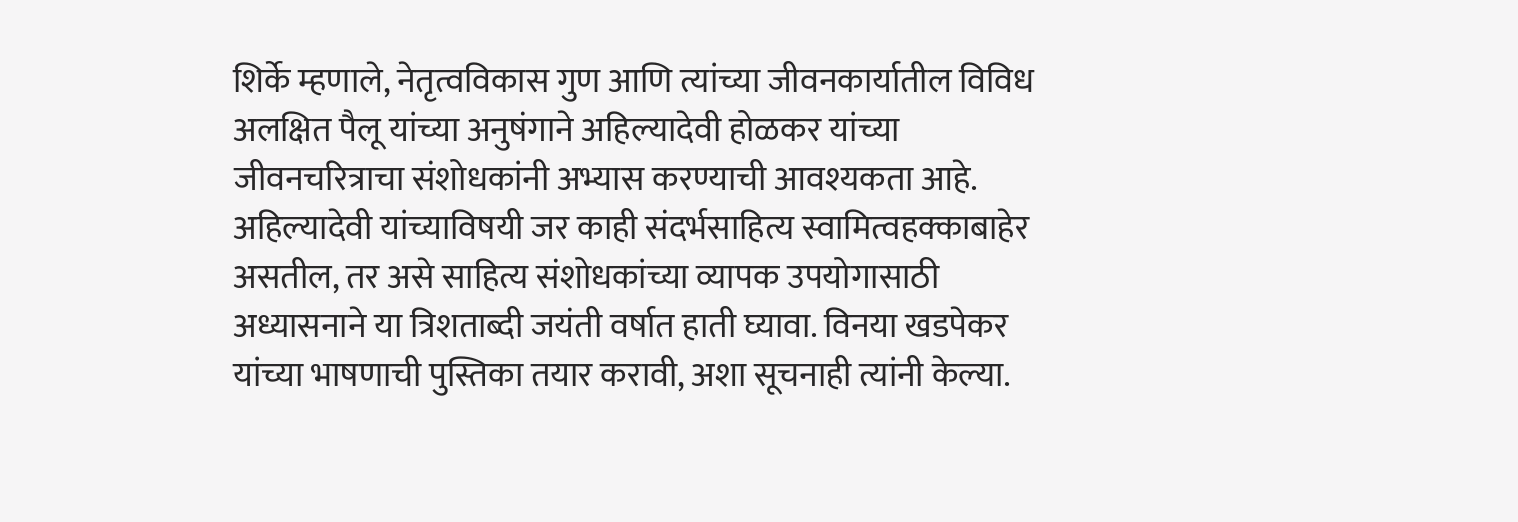शिर्के म्हणाले, नेतृत्वविकास गुण आणि त्यांच्या जीवनकार्यातील विविध अलक्षित पैलू यांच्या अनुषंगाने अहिल्यादेवी होळकर यांच्या जीवनचरित्राचा संशोधकांनी अभ्यास करण्याची आवश्यकता आहे. अहिल्यादेवी यांच्याविषयी जर काही संदर्भसाहित्य स्वामित्वहक्काबाहेर असतील, तर असे साहित्य संशोधकांच्या व्यापक उपयोगासाठी अध्यासनाने या त्रिशताब्दी जयंती वर्षात हाती घ्यावा. विनया खडपेकर यांच्या भाषणाची पुस्तिका तयार करावी, अशा सूचनाही त्यांनी केल्या.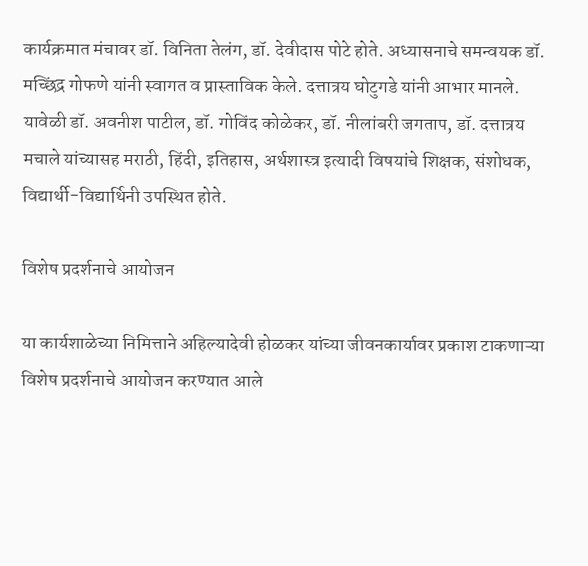कार्यक्रमात मंचावर डॉ. विनिता तेलंग, डॉ. देवीदास पोटे होते. अध्यासनाचे समन्वयक डॉ. मच्छिंद्र गोफणे यांनी स्वागत व प्रास्ताविक केले. दत्तात्रय घोटुगडे यांनी आभार मानले. यावेळी डॉ. अवनीश पाटील, डॉ. गोविंद कोळेकर, डॉ. नीलांबरी जगताप, डॉ. दत्तात्रय मचाले यांच्यासह मराठी, हिंदी, इतिहास, अर्थशास्त्र इत्यादी विषयांचे शिक्षक, संशोधक, विद्यार्थी-विद्यार्थिनी उपस्थित होते.

विशेष प्रदर्शनाचे आयोजन

या कार्यशाळेच्या निमित्ताने अहिल्यादेवी होळकर यांच्या जीवनकार्यावर प्रकाश टाकणाऱ्या विशेष प्रदर्शनाचे आयोजन करण्यात आले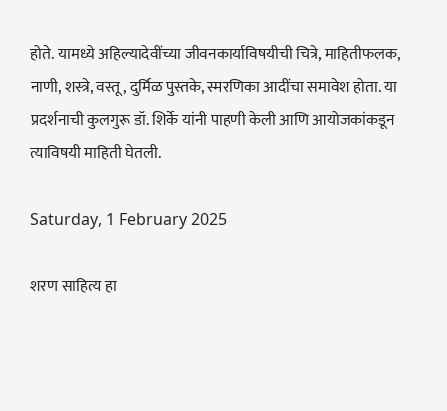होते. यामध्ये अहिल्यादेवींच्या जीवनकार्याविषयीची चित्रे, माहितीफलक, नाणी, शस्त्रे, वस्तू, दुर्मिळ पुस्तके, स्मरणिका आदींचा समावेश होता. या प्रदर्शनाची कुलगुरू डॉ. शिर्के यांनी पाहणी केली आणि आयोजकांकडून त्याविषयी माहिती घेतली.

Saturday, 1 February 2025

शरण साहित्य हा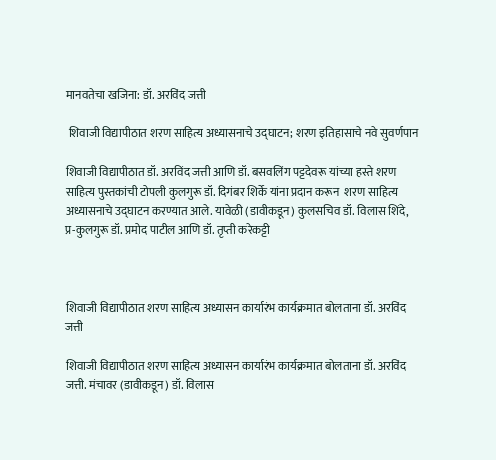मानवतेचा खजिना: डॉ. अरविंद जत्ती

 शिवाजी विद्यापीठात शरण साहित्य अध्यासनाचे उद्घाटन; शरण इतिहासाचे नवे सुवर्णपान

शिवाजी विद्यापीठात डॉ. अरविंद जत्ती आणि डॉ. बसवलिंग पट्टदेवरू यांच्या हस्ते शरण साहित्य पुस्तकांची टोपली कुलगुरू डॉ. दिगंबर शिर्के यांना प्रदान करून  शरण साहित्य अध्यासनाचे उद्घाटन करण्यात आले. यावेळी (डावीकडून) कुलसचिव डॉ. विलास शिंदे, प्र-कुलगुरू डॉ. प्रमोद पाटील आणि डॉ. तृप्ती करेकट्टी



शिवाजी विद्यापीठात शरण साहित्य अध्यासन कार्यारंभ कार्यक्रमात बोलताना डॉ. अरविंद जत्ती

शिवाजी विद्यापीठात शरण साहित्य अध्यासन कार्यारंभ कार्यक्रमात बोलताना डॉ. अरविंद जत्ती. मंचावर (डावीकडून) डॉ. विलास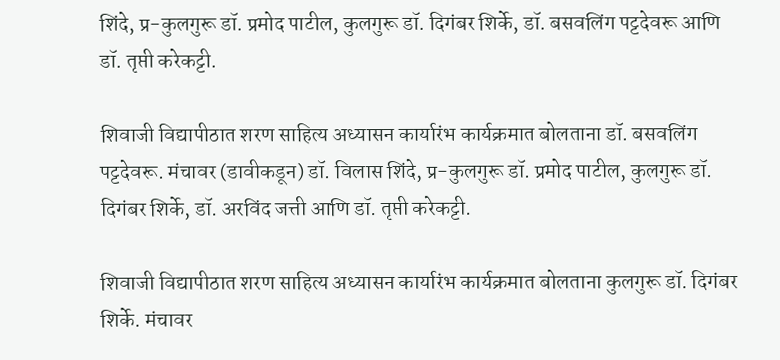शिंदे, प्र-कुलगुरू डॉ. प्रमोद पाटील, कुलगुरू डॉ. दिगंबर शिर्के, डॉ. बसवलिंग पट्टदेवरू आणि डॉ. तृप्ती करेकट्टी.

शिवाजी विद्यापीठात शरण साहित्य अध्यासन कार्यारंभ कार्यक्रमात बोलताना डॉ. बसवलिंग पट्टदेवरू. मंचावर (डावीकडून) डॉ. विलास शिंदे, प्र-कुलगुरू डॉ. प्रमोद पाटील, कुलगुरू डॉ. दिगंबर शिर्के, डॉ. अरविंद जत्ती आणि डॉ. तृप्ती करेकट्टी.

शिवाजी विद्यापीठात शरण साहित्य अध्यासन कार्यारंभ कार्यक्रमात बोलताना कुलगुरू डॉ. दिगंबर शिर्के. मंचावर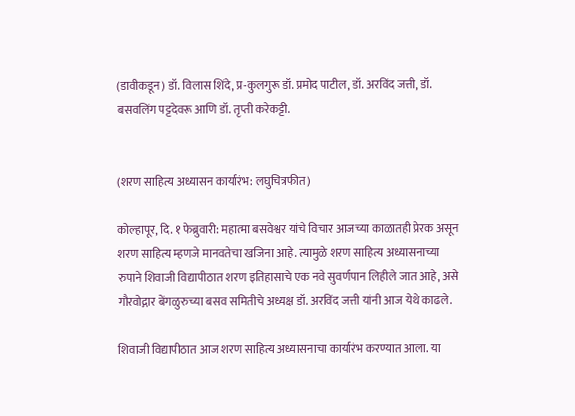(डावीकडून) डॉ. विलास शिंदे, प्र-कुलगुरू डॉ. प्रमोद पाटील, डॉ. अरविंद जत्ती, डॉ. बसवलिंग पट्टदेवरू आणि डॉ. तृप्ती करेकट्टी.


(शरण साहित्य अध्यासन कार्यारंभ: लघुचित्रफीत)

कोल्हापूर, दि. १ फेब्रुवारी: महात्मा बसवेश्वर यांचे विचार आजच्या काळातही प्रेरक असून शरण साहित्य म्हणजे मानवतेचा खजिना आहे. त्यामुळे शरण साहित्य अध्यासनाच्या रुपाने शिवाजी विद्यापीठात शरण इतिहासाचे एक नवे सुवर्णपान लिहीले जात आहे, असे गौरवोद्गार बेंगळुरुच्या बसव समितीचे अध्यक्ष डॉ. अरविंद जत्ती यांनी आज येथे काढले.

शिवाजी विद्यापीठात आज शरण साहित्य अध्यासनाचा कार्यारंभ करण्यात आला. या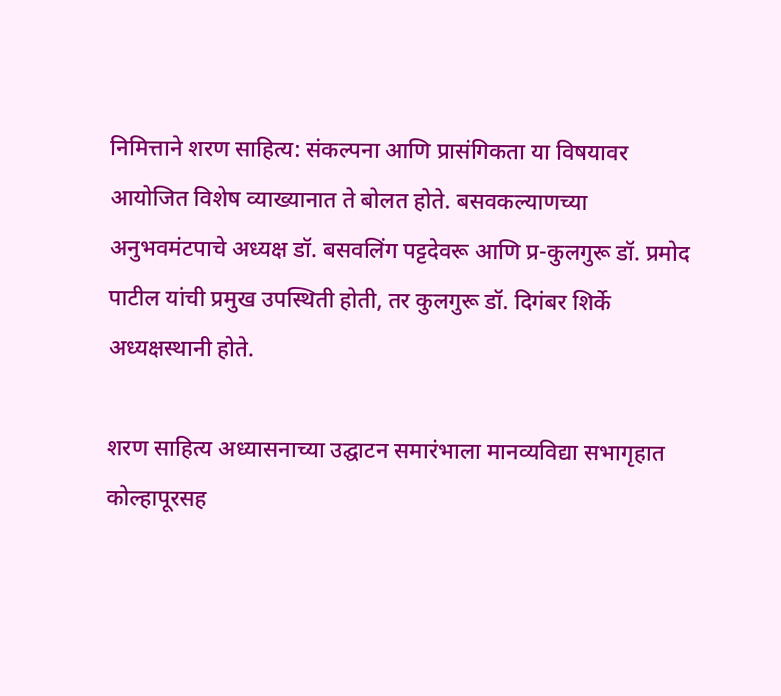निमित्ताने शरण साहित्य: संकल्पना आणि प्रासंगिकता या विषयावर आयोजित विशेष व्याख्यानात ते बोलत होते. बसवकल्याणच्या अनुभवमंटपाचे अध्यक्ष डॉ. बसवलिंग पट्टदेवरू आणि प्र-कुलगुरू डॉ. प्रमोद पाटील यांची प्रमुख उपस्थिती होती, तर कुलगुरू डॉ. दिगंबर शिर्के अध्यक्षस्थानी होते.

शरण साहित्य अध्यासनाच्या उद्घाटन समारंभाला मानव्यविद्या सभागृहात कोल्हापूरसह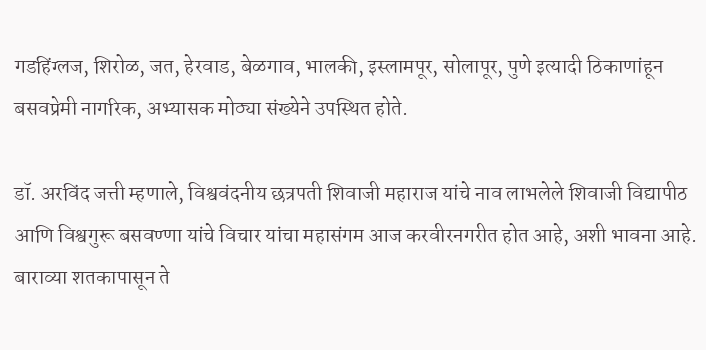गडहिंग्लज, शिरोळ, जत, हेरवाड, बेळगाव, भालकी, इस्लामपूर, सोलापूर, पुणे इत्यादी ठिकाणांहून बसवप्रेमी नागरिक, अभ्यासक मोठ्या संख्येने उपस्थित होते.

डॉ. अरविंद जत्ती म्हणाले, विश्ववंदनीय छत्रपती शिवाजी महाराज यांचे नाव लाभलेले शिवाजी विद्यापीठ आणि विश्वगुरू बसवण्णा यांचे विचार यांचा महासंगम आज करवीरनगरीत होत आहे, अशी भावना आहे. बाराव्या शतकापासून ते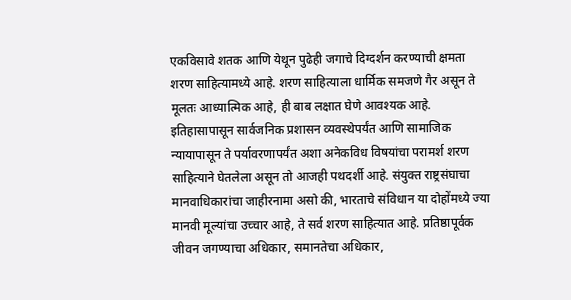एकविसावे शतक आणि येथून पुढेही जगाचे दिग्दर्शन करण्याची क्षमता शरण साहित्यामध्ये आहे. शरण साहित्याला धार्मिक समजणे गैर असून ते मूलतः आध्यात्मिक आहे, ही बाब लक्षात घेणे आवश्यक आहे. इतिहासापासून सार्वजनिक प्रशासन व्यवस्थेपर्यंत आणि सामाजिक न्यायापासून ते पर्यावरणापर्यंत अशा अनेकविध विषयांचा परामर्श शरण साहित्याने घेतलेला असून तो आजही पथदर्शी आहे. संयुक्त राष्ट्रसंघाचा मानवाधिकारांचा जाहीरनामा असो की, भारताचे संविधान या दोहोंमध्ये ज्या मानवी मूल्यांचा उच्चार आहे, ते सर्व शरण साहित्यात आहे. प्रतिष्ठापूर्वक जीवन जगण्याचा अधिकार, समानतेचा अधिकार,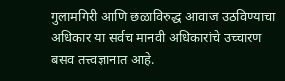गुलामगिरी आणि छळाविरुद्ध आवाज उठविण्याचा अधिकार या सर्वच मानवी अधिकारांचे उच्चारण बसव तत्त्वज्ञानात आहे.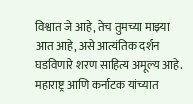विश्वात जे आहे, तेच तुमच्या माझ्या आत आहे, असे आत्यंतिक दर्शन घडविणारे शरण साहित्य अमूल्य आहे. महाराष्ट्र आणि कर्नाटक यांच्यात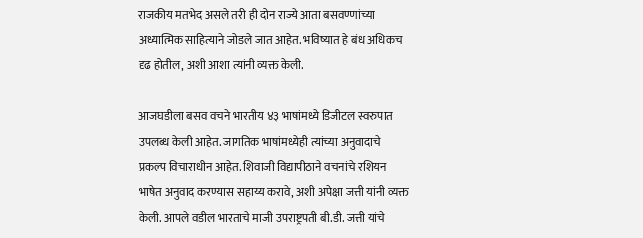राजकीय मतभेद असले तरी ही दोन राज्ये आता बसवण्णांच्या अध्यात्मिक साहित्याने जोडले जात आहेत. भविष्यात हे बंध अधिकच दृढ होतील, अशी आशा त्यांनी व्यक्त केली.

आजघडीला बसव वचने भारतीय ४३ भाषांमध्ये डिजीटल स्वरुपात उपलब्ध केली आहेत. जागतिक भाषांमध्येही त्यांच्या अनुवादाचे प्रकल्प विचाराधीन आहेत. शिवाजी विद्यापीठाने वचनांचे रशियन भाषेत अनुवाद करण्यास सहाय्य करावे, अशी अपेक्षा जत्ती यांनी व्यक्त केली. आपले वडील भारताचे माजी उपराष्ट्रपती बी.डी. जत्ती यांचे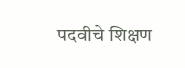पदवीचे शिक्षण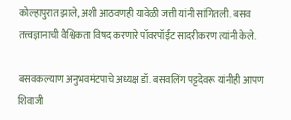कोल्हापुरात झाले, अशी आठवणही यावेळी जत्ती यांनी सांगितली. बसव तत्त्वज्ञानाची वैश्विकता विषद करणारे पॉवरपॉईंट सादरीकरण त्यांनी केले.

बसवकल्याण अनुभवमंटपाचे अध्यक्ष डॉ. बसवलिंग पट्टदेवरू यांनीही आपण शिवाजी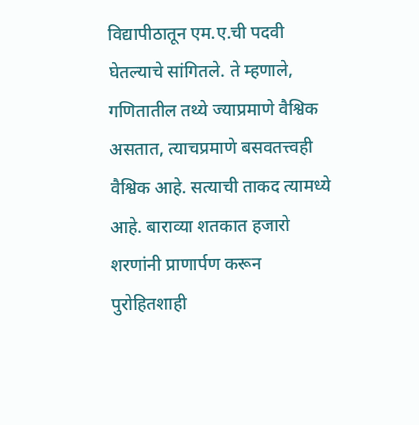विद्यापीठातून एम.ए.ची पदवी घेतल्याचे सांगितले. ते म्हणाले, गणितातील तथ्ये ज्याप्रमाणे वैश्विक असतात, त्याचप्रमाणे बसवतत्त्वही वैश्विक आहे. सत्याची ताकद त्यामध्ये आहे. बाराव्या शतकात हजारो शरणांनी प्राणार्पण करून पुरोहितशाही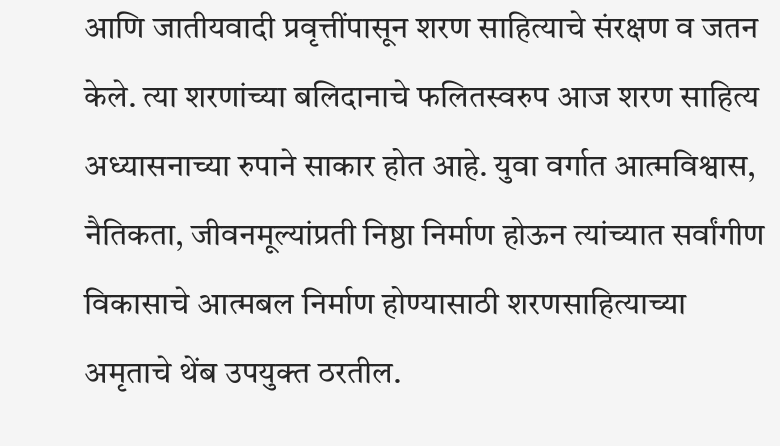आणि जातीयवादी प्रवृत्तींपासून शरण साहित्याचे संरक्षण व जतन केले. त्या शरणांच्या बलिदानाचे फलितस्वरुप आज शरण साहित्य अध्यासनाच्या रुपाने साकार होत आहे. युवा वर्गात आत्मविश्वास, नैतिकता, जीवनमूल्यांप्रती निष्ठा निर्माण होऊन त्यांच्यात सर्वांगीण विकासाचे आत्मबल निर्माण होण्यासाठी शरणसाहित्याच्या अमृताचे थेंब उपयुक्त ठरतील.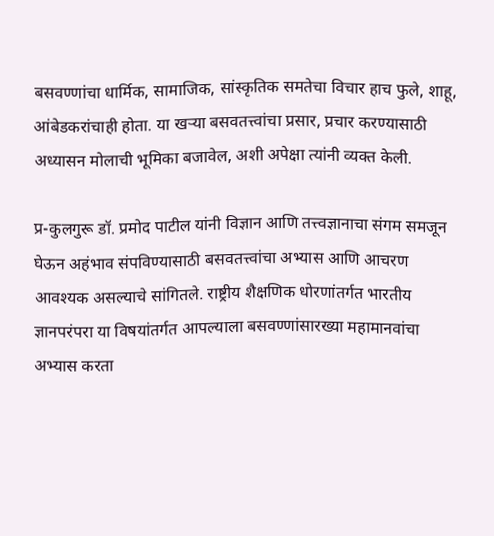बसवण्णांचा धार्मिक, सामाजिक, सांस्कृतिक समतेचा विचार हाच फुले, शाहू, आंबेडकरांचाही होता. या खऱ्या बसवतत्त्वांचा प्रसार, प्रचार करण्यासाठी अध्यासन मोलाची भूमिका बजावेल, अशी अपेक्षा त्यांनी व्यक्त केली.

प्र-कुलगुरू डॉ. प्रमोद पाटील यांनी विज्ञान आणि तत्त्वज्ञानाचा संगम समजून घेऊन अहंभाव संपविण्यासाठी बसवतत्त्वांचा अभ्यास आणि आचरण आवश्यक असल्याचे सांगितले. राष्ट्रीय शैक्षणिक धोरणांतर्गत भारतीय ज्ञानपरंपरा या विषयांतर्गत आपल्याला बसवण्णांसारख्या महामानवांचा अभ्यास करता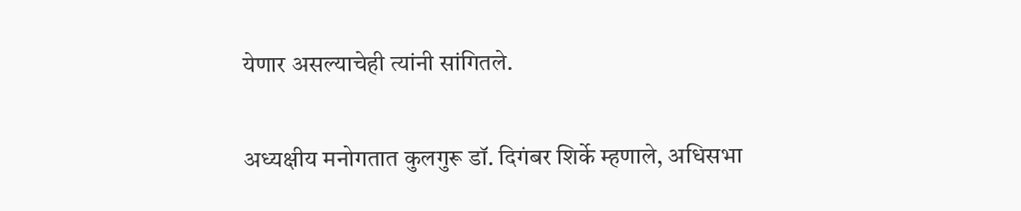येणार असल्याचेही त्यांनी सांगितले.

अध्यक्षीय मनोगतात कुलगुरू डॉ. दिगंबर शिर्के म्हणाले, अधिसभा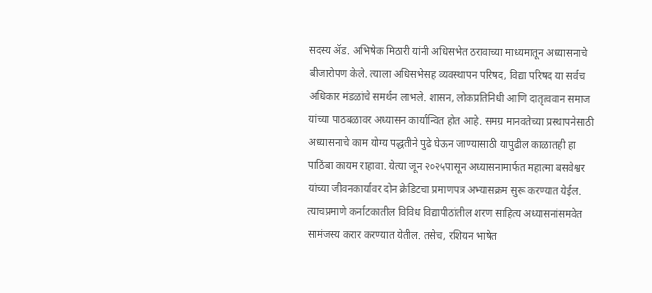सदस्य ॲड. अभिषेक मिठारी यांनी अधिसभेत ठरावाच्या माध्यमातून अध्यासनाचे बीजारोपण केले. त्याला अधिसभेसह व्यवस्थापन परिषद, विद्या परिषद या सर्वच अधिकार मंडळांचे समर्थन लाभले. शासन, लोकप्रतिनिधी आणि दातृत्ववान समाज यांच्या पाठबळावर अध्यासन कार्यान्वित होत आहे. समग्र मानवतेच्या प्रस्थापनेसाठी अध्यासनाचे काम योग्य पद्धतीने पुढे घेऊन जाण्यासाठी यापुढील काळातही हा पाठिंबा कायम राहावा. येत्या जून २०२५पासून अध्यासनामार्फत महात्मा बसवेश्वर यांच्या जीवनकार्यावर दोन क्रेडिटचा प्रमाणपत्र अभ्यासक्रम सुरू करण्यात येईल. त्याचप्रमाणे कर्नाटकातील विविध विद्यापीठांतील शरण साहित्य अध्यासनांसमवेत सामंजस्य करार करण्यात येतील. तसेच, रशियन भाषेत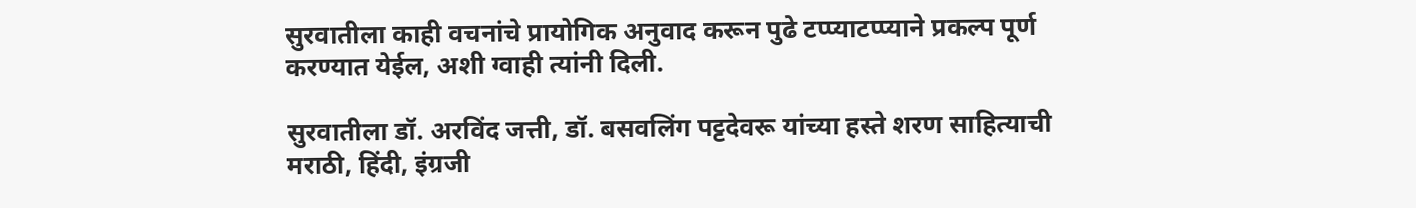सुरवातीला काही वचनांचे प्रायोगिक अनुवाद करून पुढे टप्प्याटप्प्याने प्रकल्प पूर्ण करण्यात येईल, अशी ग्वाही त्यांनी दिली.

सुरवातीला डॉ. अरविंद जत्ती, डॉ. बसवलिंग पट्टदेवरू यांच्या हस्ते शरण साहित्याची मराठी, हिंदी, इंग्रजी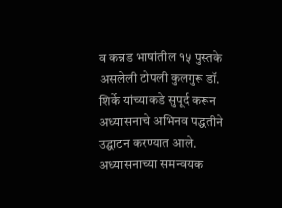व कन्नड भाषांतील १५ पुस्तके असलेली टोपली कुलगुरू डॉ. शिर्के यांच्याकडे सुपूर्द करून अध्यासनाचे अभिनव पद्धतीने उद्घाटन करण्यात आले. अध्यासनाच्या समन्वयक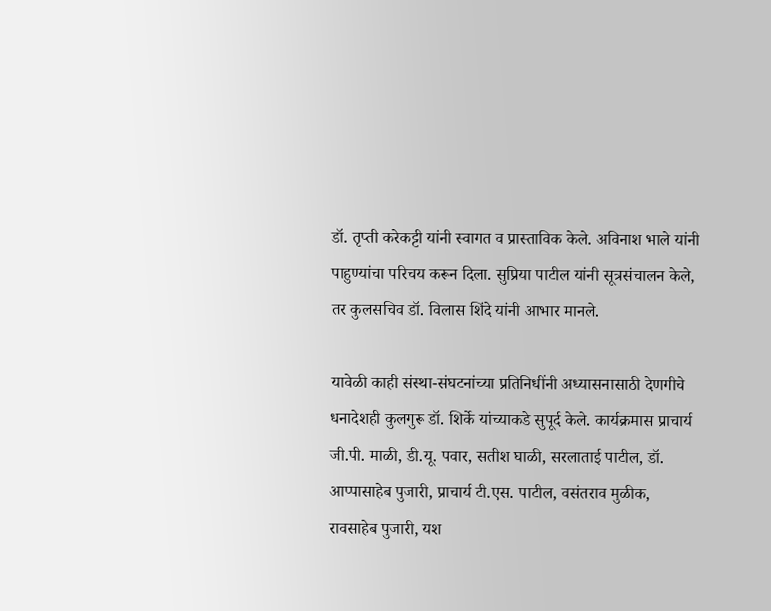डॉ. तृप्ती करेकट्टी यांनी स्वागत व प्रास्ताविक केले. अविनाश भाले यांनी पाहुण्यांचा परिचय करून दिला. सुप्रिया पाटील यांनी सूत्रसंचालन केले, तर कुलसचिव डॉ. विलास शिंदे यांनी आभार मानले.

यावेळी काही संस्था-संघटनांच्या प्रतिनिधींनी अध्यासनासाठी देणगीचे धनादेशही कुलगुरू डॉ. शिर्के यांच्याकडे सुपूर्द केले. कार्यक्रमास प्राचार्य जी.पी. माळी, डी.यू. पवार, सतीश घाळी, सरलाताई पाटील, डॉ. आप्पासाहेब पुजारी, प्राचार्य टी.एस. पाटील, वसंतराव मुळीक, रावसाहेब पुजारी, यश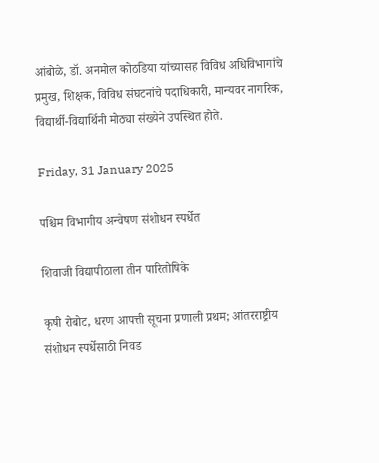आंबोळे, डॉ. अनमोल कोठडिया यांच्यासह विविध अधिविभागांचे प्रमुख, शिक्षक, विविध संघटनांचे पदाधिकारी, मान्यवर नागरिक, विद्यार्थी-विद्यार्थिनी मोठ्या संख्येने उपस्थित होते.

Friday, 31 January 2025

पश्चिम विभागीय अन्वेषण संशोधन स्पर्धेत

शिवाजी विद्यापीठाला तीन पारितोषिके

कृषी रोबोट, धरण आपत्ती सूचना प्रणाली प्रथम; आंतरराष्ट्रीय संशोधन स्पर्धेसाठी निवड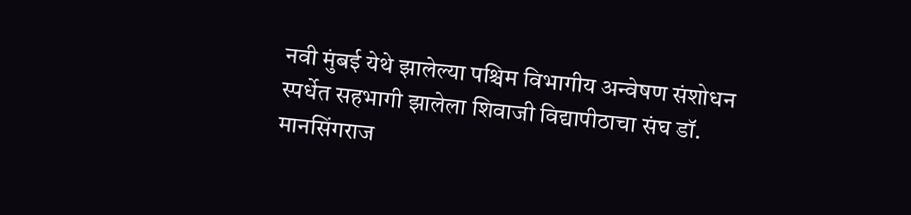नवी मुंबई येथे झालेल्या पश्चिम विभागीय अन्वेषण संशोधन स्पर्धेत सहभागी झालेला शिवाजी विद्यापीठाचा संघ डॉ. मानसिंगराज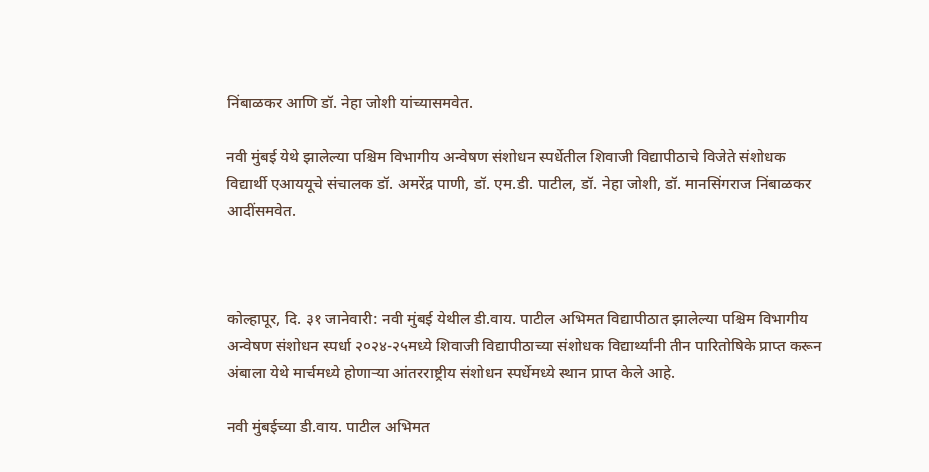निंबाळकर आणि डॉ. नेहा जोशी यांच्यासमवेत.

नवी मुंबई येथे झालेल्या पश्चिम विभागीय अन्वेषण संशोधन स्पर्धेतील शिवाजी विद्यापीठाचे विजेते संशोधक विद्यार्थी एआययूचे संचालक डॉ. अमरेंद्र पाणी, डॉ. एम.डी. पाटील, डॉ. नेहा जोशी, डॉ. मानसिंगराज निंबाळकर आदींसमवेत.



कोल्हापूर, दि. ३१ जानेवारी: नवी मुंबई येथील डी.वाय. पाटील अभिमत विद्यापीठात झालेल्या पश्चिम विभागीय अन्वेषण संशोधन स्पर्धा २०२४-२५मध्ये शिवाजी विद्यापीठाच्या संशोधक विद्यार्थ्यांनी तीन पारितोषिके प्राप्त करून अंबाला येथे मार्चमध्ये होणाऱ्या आंतरराष्ट्रीय संशोधन स्पर्धेमध्ये स्थान प्राप्त केले आहे.

नवी मुंबईच्या डी.वाय. पाटील अभिमत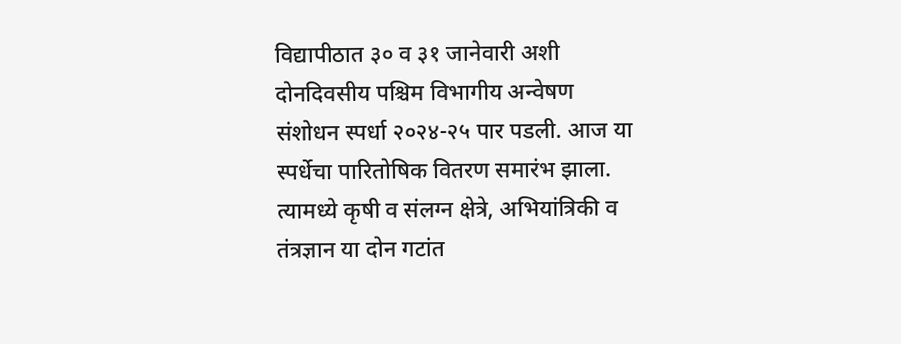विद्यापीठात ३० व ३१ जानेवारी अशी दोनदिवसीय पश्चिम विभागीय अन्वेषण संशोधन स्पर्धा २०२४-२५ पार पडली. आज या स्पर्धेचा पारितोषिक वितरण समारंभ झाला. त्यामध्ये कृषी व संलग्न क्षेत्रे, अभियांत्रिकी व तंत्रज्ञान या दोन गटांत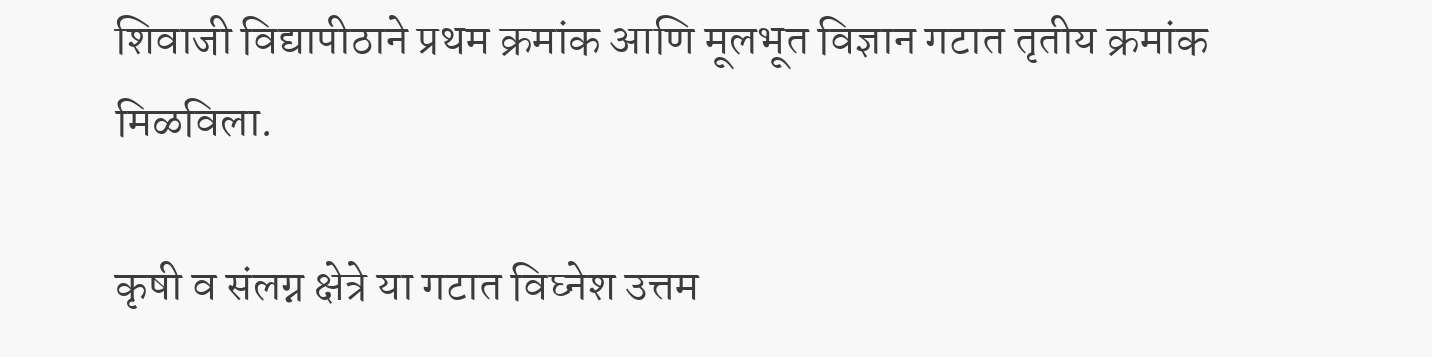शिवाजी विद्यापीठाने प्रथम क्रमांक आणि मूलभूत विज्ञान गटात तृतीय क्रमांक मिळविला.

कृषी व संलग्न क्षेत्रे या गटात विघ्नेश उत्तम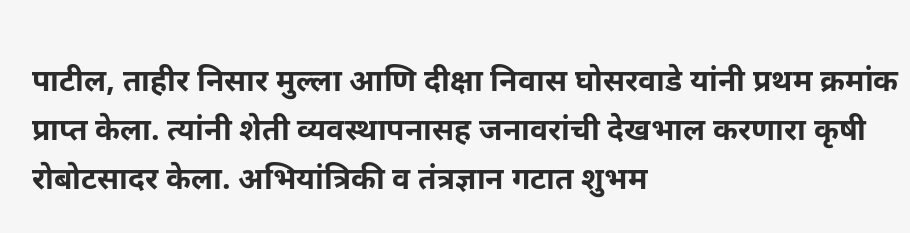पाटील, ताहीर निसार मुल्ला आणि दीक्षा निवास घोसरवाडे यांनी प्रथम क्रमांक प्राप्त केला. त्यांनी शेती व्यवस्थापनासह जनावरांची देखभाल करणारा कृषी रोबोटसादर केला. अभियांत्रिकी व तंत्रज्ञान गटात शुभम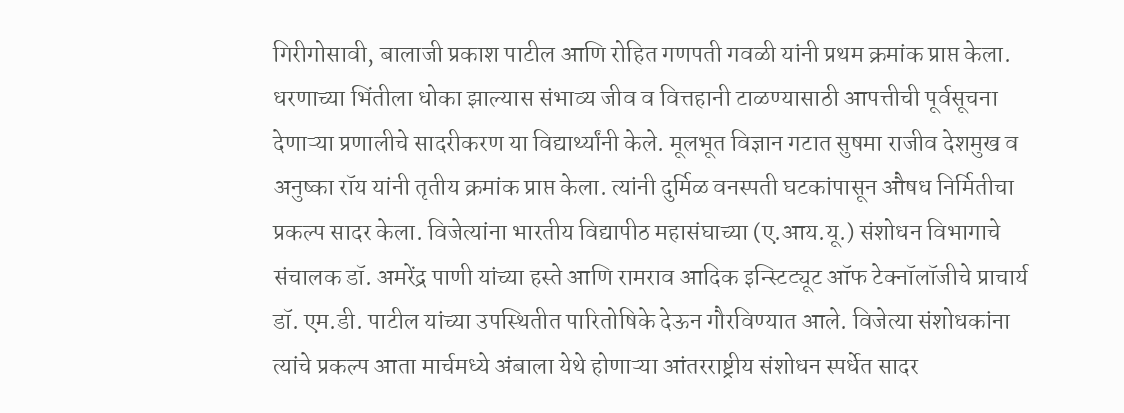गिरीगोसावी, बालाजी प्रकाश पाटील आणि रोहित गणपती गवळी यांनी प्रथम क्रमांक प्राप्त केला. धरणाच्या भिंतीला धोका झाल्यास संभाव्य जीव व वित्तहानी टाळण्यासाठी आपत्तीची पूर्वसूचना देणाऱ्या प्रणालीचे सादरीकरण या विद्यार्थ्यांनी केले. मूलभूत विज्ञान गटात सुषमा राजीव देशमुख व अनुष्का रॉय यांनी तृतीय क्रमांक प्राप्त केला. त्यांनी दुर्मिळ वनस्पती घटकांपासून औषध निर्मितीचा प्रकल्प सादर केला. विजेत्यांना भारतीय विद्यापीठ महासंघाच्या (ए.आय.यू.) संशोधन विभागाचे संचालक डॉ. अमरेंद्र पाणी यांच्या हस्ते आणि रामराव आदिक इन्स्टिट्यूट ऑफ टेक्नॉलॉजीचे प्राचार्य डॉ. एम.डी. पाटील यांच्या उपस्थितीत पारितोषिके देऊन गौरविण्यात आले. विजेत्या संशोधकांना त्यांचे प्रकल्प आता मार्चमध्ये अंबाला येथे होणाऱ्या आंतरराष्ट्रीय संशोधन स्पर्धेत सादर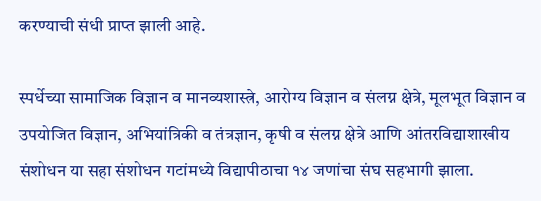करण्याची संधी प्राप्त झाली आहे.

स्पर्धेच्या सामाजिक विज्ञान व मानव्यशास्त्रे, आरोग्य विज्ञान व संलग्न क्षेत्रे, मूलभूत विज्ञान व उपयोजित विज्ञान, अभियांत्रिकी व तंत्रज्ञान, कृषी व संलग्न क्षेत्रे आणि आंतरविद्याशाखीय संशोधन या सहा संशोधन गटांमध्ये विद्यापीठाचा १४ जणांचा संघ सहभागी झाला.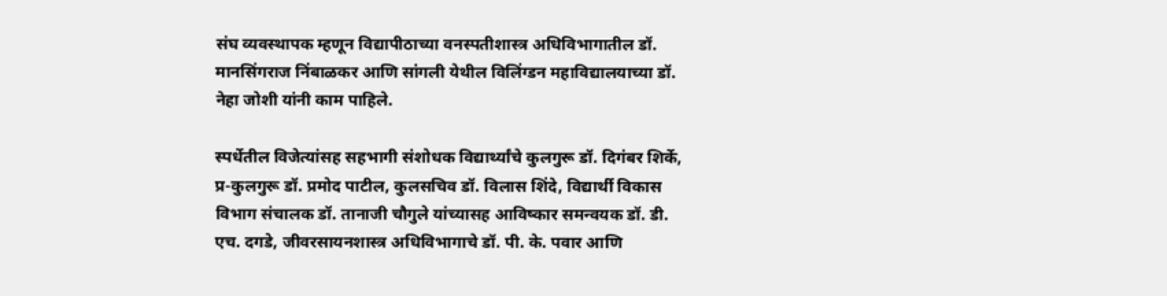संघ व्यवस्थापक म्हणून विद्यापीठाच्या वनस्पतीशास्त्र अधिविभागातील डॉ. मानसिंगराज निंबाळकर आणि सांगली येथील विलिंग्डन महाविद्यालयाच्या डॉ. नेहा जोशी यांनी काम पाहिले.

स्पर्धेतील विजेत्यांसह सहभागी संशोधक विद्यार्थ्यांचे कुलगुरू डॉ. दिगंबर शिर्के, प्र-कुलगुरू डॉ. प्रमोद पाटील, कुलसचिव डॉ. विलास शिंदे, विद्यार्थी विकास विभाग संचालक डॉ. तानाजी चौगुले यांच्यासह आविष्कार समन्वयक डॉ. डी. एच. दगडे, जीवरसायनशास्त्र अधिविभागाचे डॉ. पी. के. पवार आणि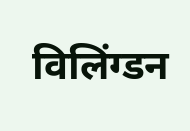विलिंग्डन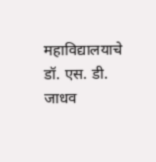महाविद्यालयाचे डॉ. एस. डी. जाधव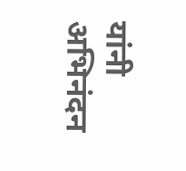यांनी अभिनंदन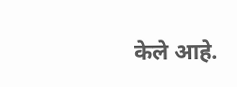केले आहे.